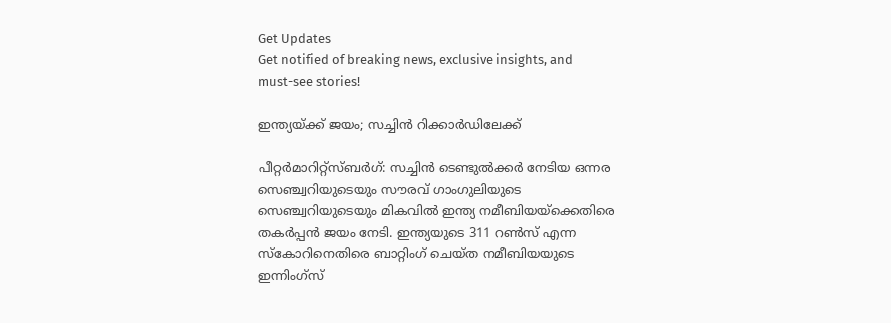Get Updates
Get notified of breaking news, exclusive insights, and must-see stories!

ഇന്ത്യയ്ക്ക് ജയം; സച്ചിന്‍ റിക്കാര്‍ഡിലേക്ക്

പീറ്റര്‍മാറിറ്റ്സ്ബര്‍ഗ്: സച്ചിന്‍ ടെണ്ടുല്‍ക്കര്‍ നേടിയ ഒന്നര സെഞ്ച്വറിയുടെയും സൗരവ് ഗാംഗുലിയുടെ സെഞ്ച്വറിയുടെയും മികവില്‍ ഇന്ത്യ നമീബിയയ്ക്കെതിരെ തകര്‍പ്പന്‍ ജയം നേടി. ഇന്ത്യയുടെ 311 റണ്‍സ് എന്ന സ്കോറിനെതിരെ ബാറ്റിംഗ് ചെയ്ത നമീബിയയുടെ ഇന്നിംഗ്സ്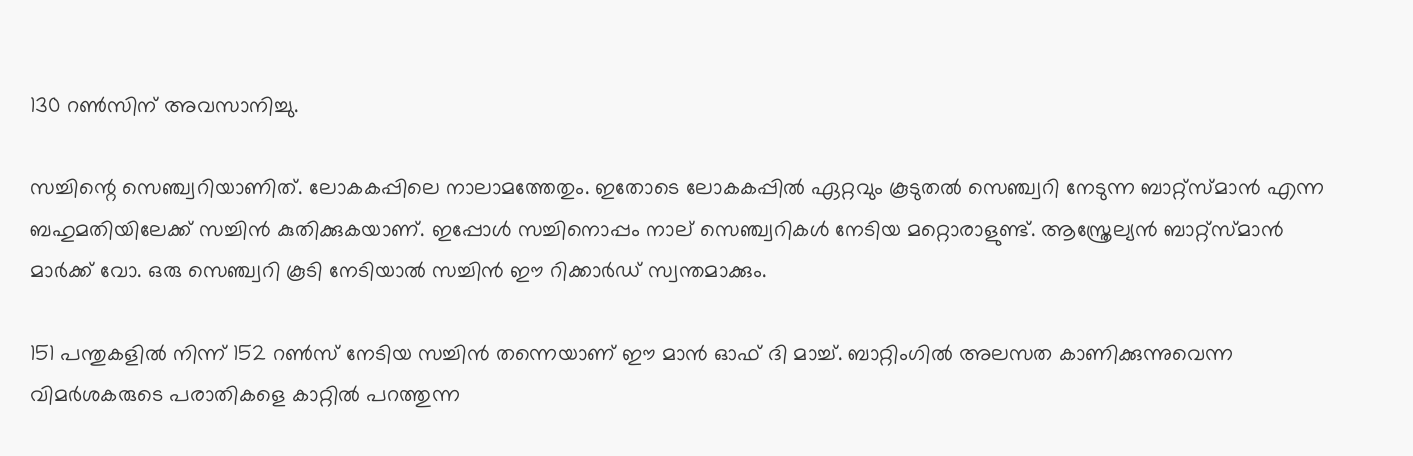130 റണ്‍സിന് അവസാനിച്ചു.

സച്ചിന്റെ സെഞ്ച്വറിയാണിത്. ലോകകപ്പിലെ നാലാമത്തേതും. ഇതോടെ ലോകകപ്പില്‍ ഏറ്റവും കൂടുതല്‍ സെഞ്ച്വറി നേടുന്ന ബാറ്റ്സ്മാന്‍ എന്ന ബഹുമതിയിലേക്ക് സച്ചിന്‍ കുതിക്കുകയാണ്. ഇപ്പോള്‍ സച്ചിനൊപ്പം നാല് സെഞ്ച്വറികള്‍ നേടിയ മറ്റൊരാളുണ്ട്. ആസ്ത്രേല്യന്‍ ബാറ്റ്സ്മാന്‍ മാര്‍ക്ക് വോ. ഒരു സെഞ്ച്വറി കൂടി നേടിയാല്‍ സച്ചിന്‍ ഈ റിക്കാര്‍ഡ് സ്വന്തമാക്കും.

151 പന്തുകളില്‍ നിന്ന് 152 റണ്‍സ് നേടിയ സച്ചിന്‍ തന്നെയാണ് ഈ മാന്‍ ഓഫ് ദി മാച്ച്. ബാറ്റിംഗില്‍ അലസത കാണിക്കുന്നുവെന്ന വിമര്‍ശകരുടെ പരാതികളെ കാറ്റില്‍ പറത്തുന്ന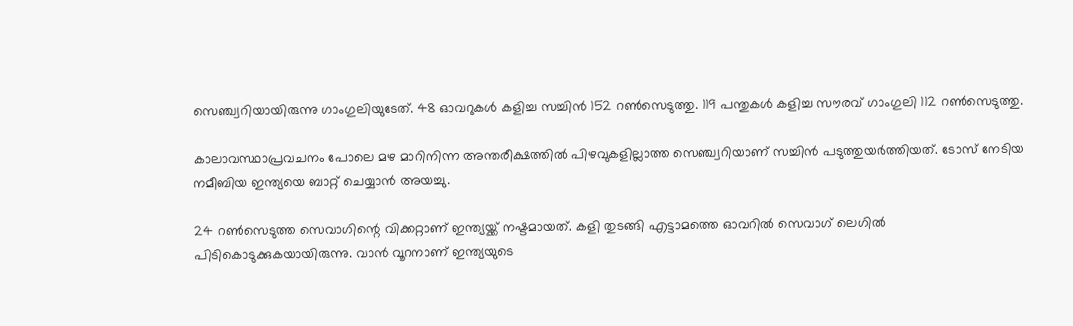സെഞ്ച്വറിയായിരുന്നു ഗാംഗുലിയുടേത്. 48 ഓവറുകള്‍ കളിച്ച സച്ചിന്‍ 152 റണ്‍സെടുത്തു. 119 പന്തുകള്‍ കളിച്ച സൗരവ് ഗാംഗുലി 112 റണ്‍സെടുത്തു.

കാലാവസ്ഥാപ്രവചനം പോലെ മഴ മാറിനിന്ന അന്തരീക്ഷത്തില്‍ പിഴവുകളില്ലാത്ത സെഞ്ച്വറിയാണ് സച്ചിന്‍ പടുത്തുയര്‍ത്തിയത്. ടോസ് നേടിയ നമീബിയ ഇന്ത്യയെ ബാറ്റ് ചെയ്യാന്‍ അയച്ചു.

24 റണ്‍സെടുത്ത സെവാഗിന്റെ വിക്കറ്റാണ് ഇന്ത്യയ്ക്ക് നഷ്ടമായത്. കളി തുടങ്ങി എട്ടാമത്തെ ഓവറില്‍ സെവാഗ് ലെഗില്‍ പിടികൊടുക്കുകയായിരുന്നു. വാന്‍ വൂറനാണ് ഇന്ത്യയുടെ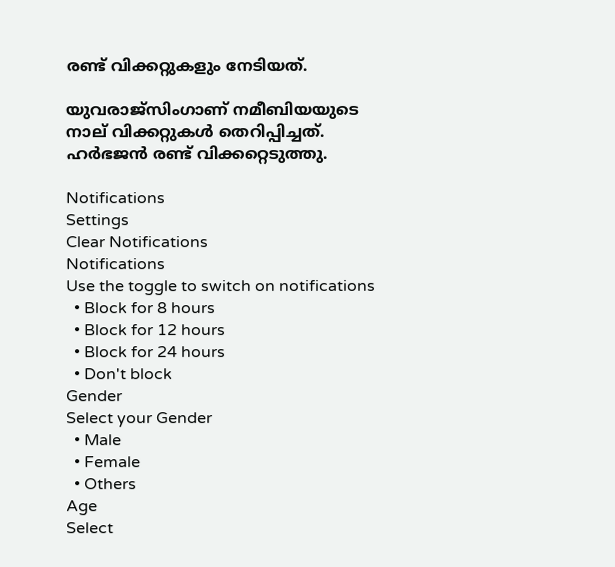രണ്ട് വിക്കറ്റുകളും നേടിയത്.

യുവരാജ്സിംഗാണ് നമീബിയയുടെ നാല് വിക്കറ്റുകള്‍ തെറിപ്പിച്ചത്. ഹര്‍ഭജന്‍ രണ്ട് വിക്കറ്റെടുത്തു.

Notifications
Settings
Clear Notifications
Notifications
Use the toggle to switch on notifications
  • Block for 8 hours
  • Block for 12 hours
  • Block for 24 hours
  • Don't block
Gender
Select your Gender
  • Male
  • Female
  • Others
Age
Select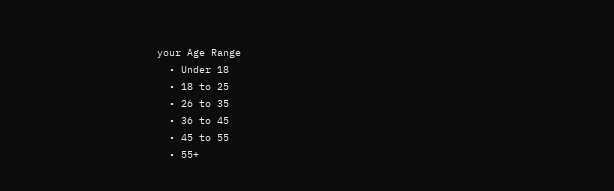your Age Range
  • Under 18
  • 18 to 25
  • 26 to 35
  • 36 to 45
  • 45 to 55
  • 55+